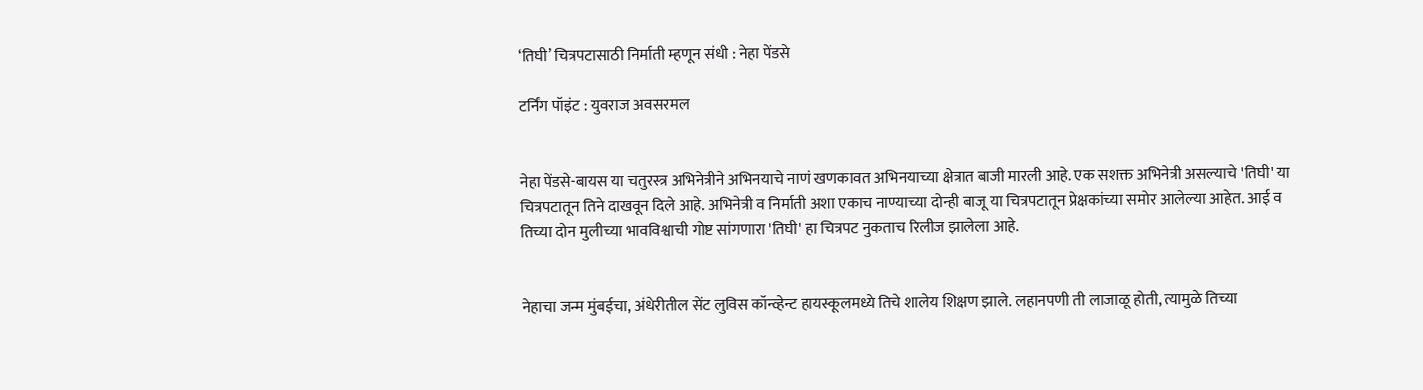‘तिघी’ चित्रपटासाठी निर्माती म्हणून संधी : नेहा पेंडसे

टर्निंग पॉइंट : युवराज अवसरमल


नेहा पेंडसे-बायस या चतुरस्त्र अभिनेत्रीने अभिनयाचे नाणं खणकावत अभिनयाच्या क्षेत्रात बाजी मारली आहे. एक सशक्त अभिनेत्री असल्याचे 'तिघी' या चित्रपटातून तिने दाखवून दिले आहे. अभिनेत्री व निर्माती अशा एकाच नाण्याच्या दोन्ही बाजू या चित्रपटातून प्रेक्षकांच्या समोर आलेल्या आहेत. आई व तिच्या दोन मुलीच्या भावविश्वाची गोष्ट सांगणारा 'तिघी' हा चित्रपट नुकताच रिलीज झालेला आहे.


नेहाचा जन्म मुंबईचा, अंधेरीतील सेंट लुविस कॉन्व्हेन्ट हायस्कूलमध्ये तिचे शालेय शिक्षण झाले. लहानपणी ती लाजाळू होती, त्यामुळे तिच्या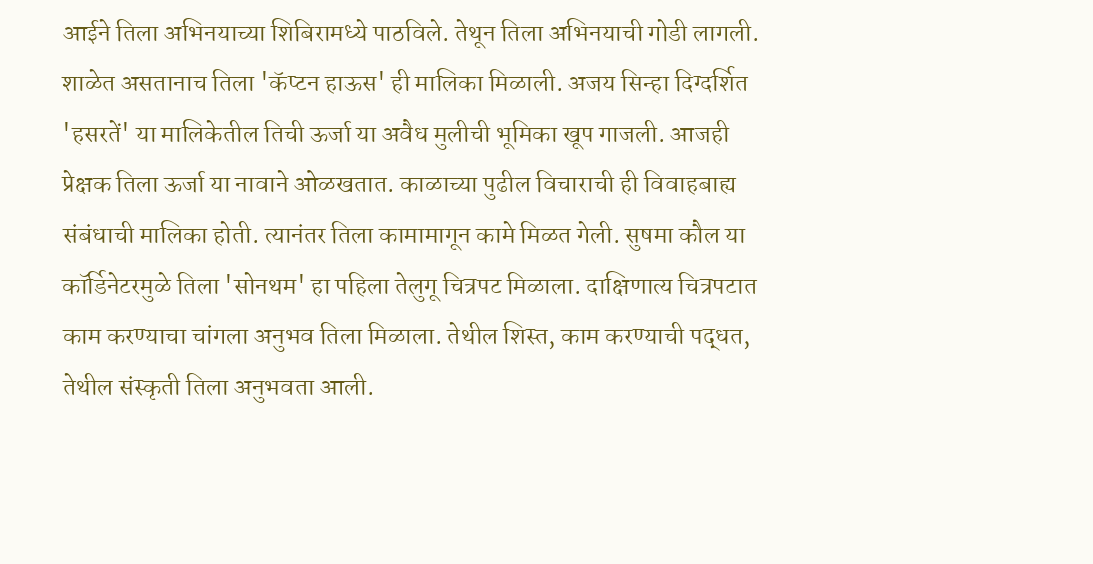आईने तिला अभिनयाच्या शिबिरामध्ये पाठविले. तेथून तिला अभिनयाची गोडी लागली. शाळेत असतानाच तिला 'कॅप्टन हाऊस' ही मालिका मिळाली. अजय सिन्हा दिग्दर्शित 'हसरतें' या मालिकेतील तिची ऊर्जा या अवैध मुलीची भूमिका खूप गाजली. आजही प्रेक्षक तिला ऊर्जा या नावाने ओळखतात. काळाच्या पुढील विचाराची ही विवाहबाह्य संबंधाची मालिका होती. त्यानंतर तिला कामामागून कामे मिळत गेली. सुषमा कौल या कॉर्डिनेटरमुळे तिला 'सोनथम' हा पहिला तेलुगू चित्रपट मिळाला. दाक्षिणात्य चित्रपटात काम करण्याचा चांगला अनुभव तिला मिळाला. तेथील शिस्त, काम करण्याची पद्धत, तेथील संस्कृती तिला अनुभवता आली.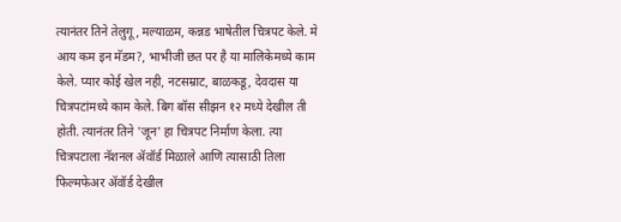त्यानंतर तिने तेलुगू, मल्याळम, कन्नड भाषेतील चित्रपट केले. मे आय कम इन मॅडम?, भाभीजी छत पर है या मालिकेमध्ये काम केले. प्यार कोई खेल नही, नटसम्राट, बाळकडू, देवदास या चित्रपटांमध्ये काम केले. बिग बॉस सीझन १२ मध्ये देखील ती होती. त्यानंतर तिने 'जून' हा चित्रपट निर्माण केला. त्या चित्रपटाला नॅशनल ॲवॉर्ड मिळाले आणि त्यासाठी तिला फिल्मफेअर ॲवॉर्ड देखील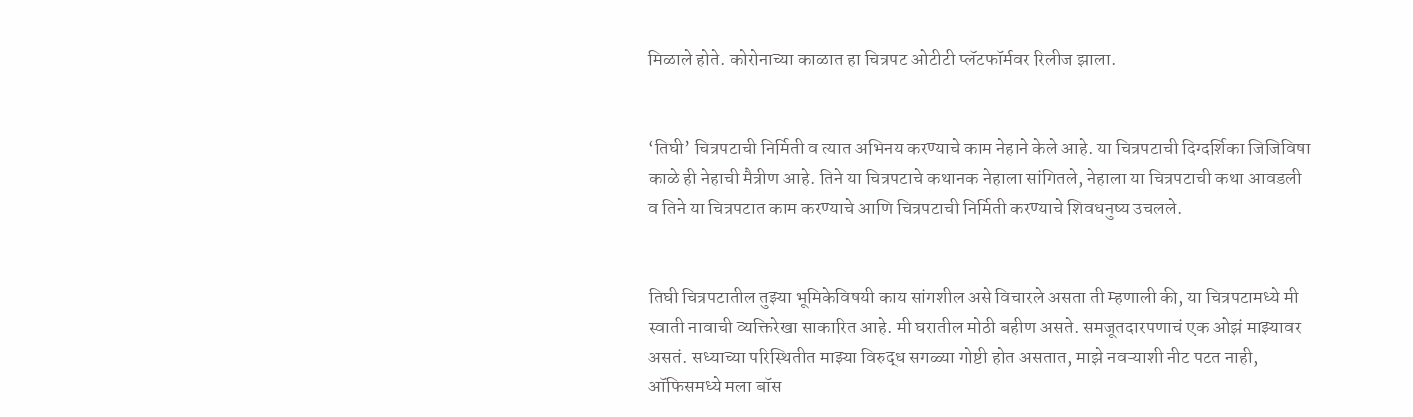मिळाले होते. कोरोनाच्या काळात हा चित्रपट ओटीटी प्लॅटफॉर्मवर रिलीज झाला.


‘तिघी’ चित्रपटाची निर्मिती व त्यात अभिनय करण्याचे काम नेहाने केले आहे. या चित्रपटाची दिग्दर्शिका जिजिविषा काळे ही नेहाची मैत्रीण आहे. तिने या चित्रपटाचे कथानक नेहाला सांगितले, नेहाला या चित्रपटाची कथा आवडली व तिने या चित्रपटात काम करण्याचे आणि चित्रपटाची निर्मिती करण्याचे शिवधनुष्य उचलले.


तिघी चित्रपटातील तुझ्या भूमिकेविषयी काय सांगशील असे विचारले असता ती म्हणाली की, या चित्रपटामध्ये मी स्वाती नावाची व्यक्तिरेखा साकारित आहे. मी घरातील मोठी बहीण असते. समजूतदारपणाचं एक ओझं माझ्यावर असतं. सध्याच्या परिस्थितीत माझ्या विरुद्ध सगळ्या गोष्टी होत असतात, माझे नवऱ्याशी नीट पटत नाही, ऑफिसमध्ये मला बॉस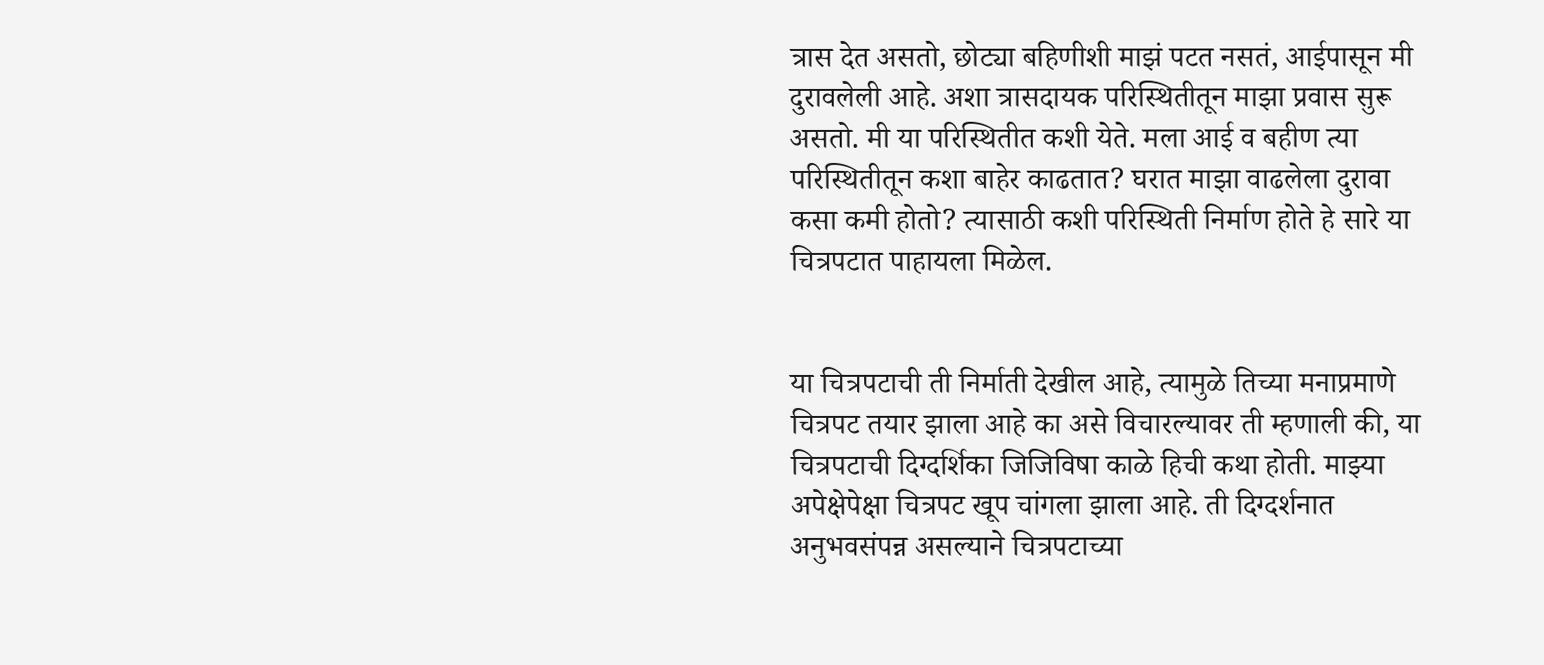त्रास देत असतो, छोट्या बहिणीशी माझं पटत नसतं, आईपासून मी दुरावलेली आहे. अशा त्रासदायक परिस्थितीतून माझा प्रवास सुरू असतो. मी या परिस्थितीत कशी येते. मला आई व बहीण त्या परिस्थितीतून कशा बाहेर काढतात? घरात माझा वाढलेला दुरावा कसा कमी होतो? त्यासाठी कशी परिस्थिती निर्माण होते हे सारे या चित्रपटात पाहायला मिळेल.


या चित्रपटाची ती निर्माती देखील आहे, त्यामुळे तिच्या मनाप्रमाणे चित्रपट तयार झाला आहे का असे विचारल्यावर ती म्हणाली की, या चित्रपटाची दिग्दर्शिका जिजिविषा काळे हिची कथा होती. माझ्या अपेक्षेपेक्षा चित्रपट खूप चांगला झाला आहे. ती दिग्दर्शनात अनुभवसंपन्न असल्याने चित्रपटाच्या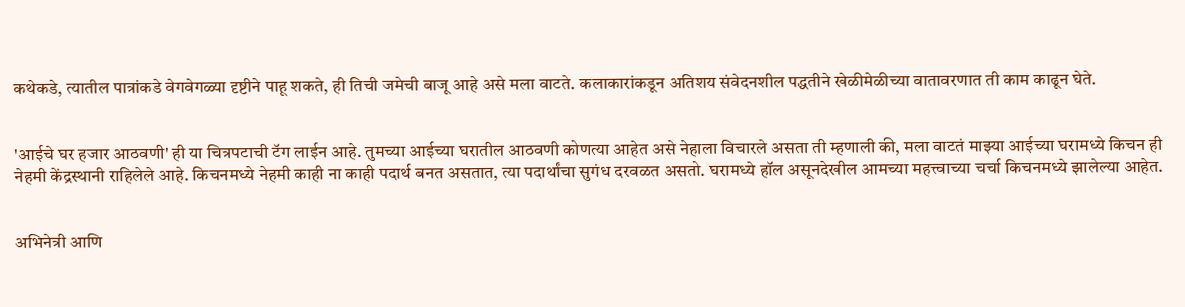कथेकडे, त्यातील पात्रांकडे वेगवेगळ्या दृष्टीने पाहू शकते, ही तिची जमेची बाजू आहे असे मला वाटते. कलाकारांकडून अतिशय संवेदनशील पद्धतीने खेळीमेळीच्या वातावरणात ती काम काढून घेते.


'आईचे घर हजार आठवणी' ही या चित्रपटाची टॅग लाईन आहे. तुमच्या आईच्या घरातील आठवणी कोणत्या आहेत असे नेहाला विचारले असता ती म्हणाली की, मला वाटतं माझ्या आईच्या घरामध्ये किचन ही नेहमी केंद्रस्थानी राहिलेले आहे. किचनमध्ये नेहमी काही ना काही पदार्थ बनत असतात, त्या पदार्थांचा सुगंध दरवळत असतो. घरामध्ये हॉल असूनदेखील आमच्या महत्त्वाच्या चर्चा किचनमध्ये झालेल्या आहेत.


अभिनेत्री आणि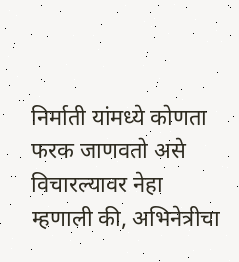निर्माती यांमध्ये कोणता फरक जाणवतो असे विचारल्यावर नेहा म्हणाली की, अभिनेत्रीचा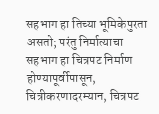सहभाग हा तिच्या भूमिकेपुरता असतो; परंतु निर्मात्याचा सहभाग हा चित्रपट निर्माण होण्यापूर्वीपासून, चित्रीकरणादरम्यान, चित्रपट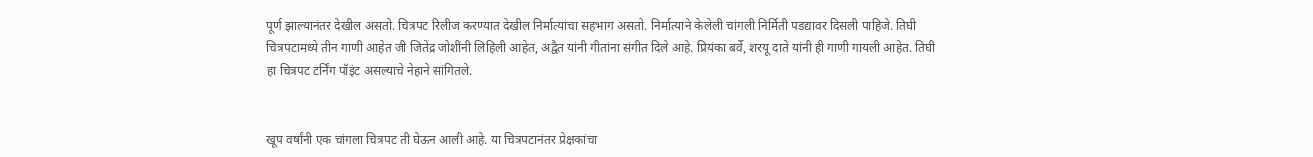पूर्ण झाल्यानंतर देखील असतो. चित्रपट रिलीज करण्यात देखील निर्मात्यांचा सहभाग असतो. निर्मात्याने केलेली चांगली निर्मिती पडद्यावर दिसली पाहिजे. तिघी चित्रपटामध्ये तीन गाणी आहेत जी जितेंद्र जोशींनी लिहिली आहेत, अद्वैत यांनी गीतांना संगीत दिले आहे. प्रियंका बर्वे, शरयू दाते यांनी ही गाणी गायली आहेत. तिघी हा चित्रपट टर्निंग पॉइंट असल्याचे नेहाने सांगितले.


खूप वर्षांनी एक चांगला चित्रपट ती घेऊन आली आहे. या चित्रपटानंतर प्रेक्षकांचा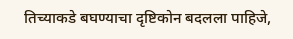तिच्याकडे बघण्याचा दृष्टिकोन बदलला पाहिजे,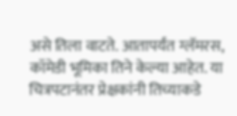असे तिला वाटते. आतापर्यंत ग्लॅमरस, कॉमेडी भूमिका तिने केल्या आहेत. या चित्रपटानंतर प्रेक्षकांनी तिच्याकडे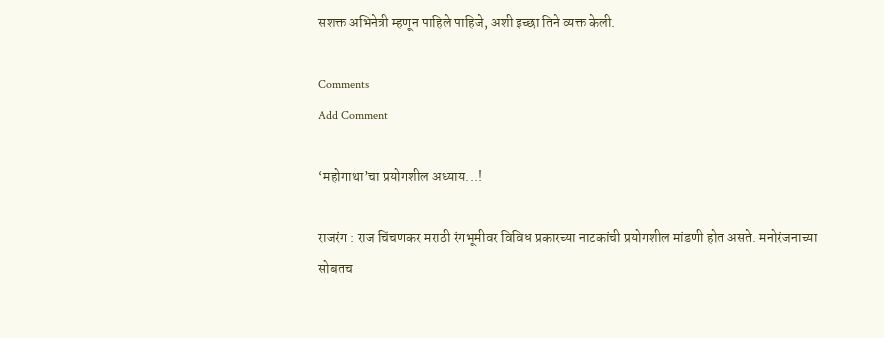सशक्त अभिनेत्री म्हणून पाहिले पाहिजे, अशी इच्छा तिने व्यक्त केली.

Comments
Add Comment

‘महोगाथा’चा प्रयोगशील अध्याय...!

राजरंग : राज चिंचणकर मराठी रंगभूमीवर विविध प्रकारच्या नाटकांची प्रयोगशील मांडणी होत असते. मनोरंजनाच्या सोबतच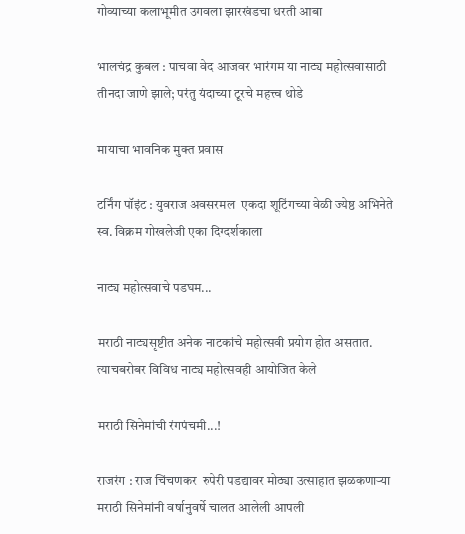गोव्याच्या कलाभूमीत उगवला झारखंडचा धरती आबा

भालचंद्र कुबल : पाचवा वेद आजवर भारंगम या नाट्य महोत्सवासाठी तीनदा जाणे झाले; परंतु यंदाच्या टूरचे महत्त्व थोडे

मायाचा भावनिक मुक्त प्रवास

टर्निंग पॉइंट : युवराज अवसरमल  एकदा शूटिंगच्या वेळी ज्येष्ठ अभिनेते स्व. विक्रम गोखलेजी एका दिग्दर्शकाला

नाट्य महोत्सवाचे पडघम...

मराठी नाट्यसृष्टीत अनेक नाटकांचे महोत्सवी प्रयोग होत असतात. त्याचबरोबर विविध नाट्य महोत्सवही आयोजित केले

मराठी सिनेमांची रंगपंचमी...!

राजरंग : राज चिंचणकर  रुपेरी पडद्यावर मोठ्या उत्साहात झळकणाऱ्या मराठी सिनेमांनी वर्षानुवर्षे चालत आलेली आपली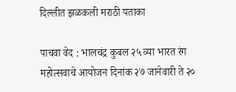दिल्लीत झळकली मराठी पताका

पाचवा वेद : भालचंद्र कुबल २५ व्या भारत रंग महोत्सवाचे आयोजन दिनांक २७ जानेवारी ते २०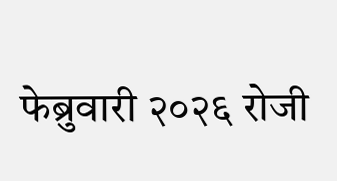फेब्रुवारी २०२६ रोजी